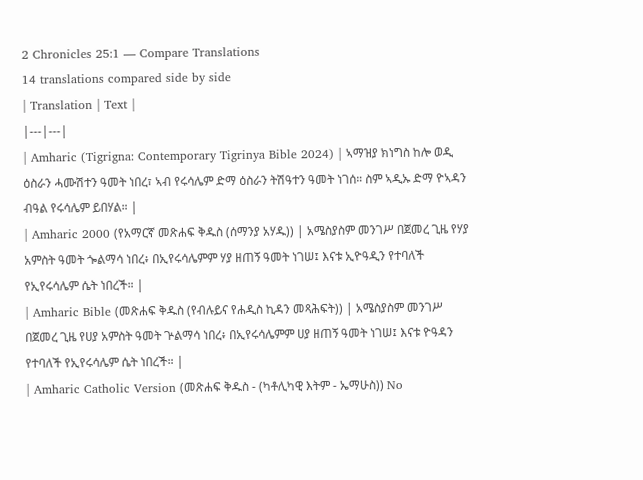2 Chronicles 25:1 — Compare Translations
14 translations compared side by side
| Translation | Text |
|---|---|
| Amharic (Tigrigna: Contemporary Tigrinya Bible 2024) | ኣማዝያ ክነግስ ከሎ ወዲ ዕስራን ሓሙሽተን ዓመት ነበረ፣ ኣብ የሩሳሌም ድማ ዕስራን ትሽዓተን ዓመት ነገሰ። ስም ኣዲኡ ድማ ዮኣዳን ብዓል የሩሳሌም ይበሃል። |
| Amharic 2000 (የአማርኛ መጽሐፍ ቅዱስ (ሰማንያ አሃዱ)) | አሜስያስም መንገሥ በጀመረ ጊዜ የሃያ አምስት ዓመት ጐልማሳ ነበረ፥ በኢየሩሳሌምም ሃያ ዘጠኝ ዓመት ነገሠ፤ እናቱ ኢዮዓዲን የተባለች የኢየሩሳሌም ሴት ነበረች። |
| Amharic Bible (መጽሐፍ ቅዱስ (የብሉይና የሐዲስ ኪዳን መጻሕፍት)) | አሜስያስም መንገሥ በጀመረ ጊዜ የሀያ አምስት ዓመት ጕልማሳ ነበረ፥ በኢየሩሳሌምም ሀያ ዘጠኝ ዓመት ነገሠ፤ እናቱ ዮዓዳን የተባለች የኢየሩሳሌም ሴት ነበረች። |
| Amharic Catholic Version (መጽሐፍ ቅዱስ - (ካቶሊካዊ እትም - ኤማሁስ)) No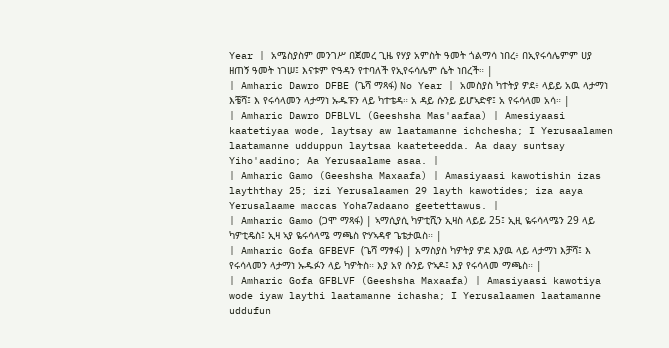Year | አሜስያስም መንገሥ በጀመረ ጊዜ የሃያ አምስት ዓመት ጎልማሳ ነበረ፥ በኢየሩሳሌምም ሀያ ዘጠኝ ዓመት ነገሠ፤ እናቱም ዮዓዳን የተባለች የኢየሩሳሌም ሴት ነበረች። |
| Amharic Dawro DFBE (ጌሻ ማጻፋ) No Year | አመስያስ ካተትያ ዎደ፥ ላይይ አዉ ላታማነ እቼሻ፤ እ የሩሳላመን ላታማነ ኡዱፑን ላይ ካተቴዳ። አ ዳይ ሱንይ ይሆኣድኖ፤ አ የሩሳላመ አሳ። |
| Amharic Dawro DFBLVL (Geeshsha Mas'aafaa) | Amesiyaasi kaatetiyaa wode, laytsay aw laatamanne ichchesha; I Yerusaalamen laatamanne udduppun laytsaa kaateteedda. Aa daay suntsay Yiho'aadino; Aa Yerusaalame asaa. |
| Amharic Gamo (Geeshsha Maxaafa) | Amasiyaasi kawotishin izas layththay 25; izi Yerusalaamen 29 layth kawotides; iza aaya Yerusalaame maccas Yoha7adaano geetettawus. |
| Amharic Gamo (ጋሞ ማጻፋ) | ኣማሲያሲ ካዎቲሺን ኢዛስ ላይይ 25፤ ኢዚ ዬሩሳላሜን 29 ላይ ካዎቲዴስ፤ ኢዛ ኣያ ዬሩሳላሜ ማጫስ ዮሃኣዳኖ ጌቴታዉስ። |
| Amharic Gofa GFBEVF (ጌሻ ማፃፋ) | አማስያስ ካዎትያ ዎደ እያዉ ላይ ላታማነ እቻሻ፤ እ የሩሳላመን ላታማነ ኡዱፉን ላይ ካዎትስ። እያ አየ ሱንይ ዮኣዶ፤ እያ የሩሳላመ ማጫስ። |
| Amharic Gofa GFBLVF (Geeshsha Maxaafa) | Amasiyaasi kawotiya wode iyaw laythi laatamanne ichasha; I Yerusalaamen laatamanne uddufun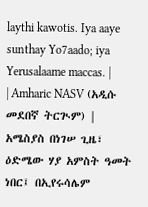laythi kawotis. Iya aaye sunthay Yo7aado; iya Yerusalaame maccas. |
| Amharic NASV (አዲሱ መደበኛ ትርጒም) | አሜስያስ በነገሠ ጊዜ፣ ዕድሜው ሃያ አምስት ዓመት ነበር፤ በኢየሩሳሌም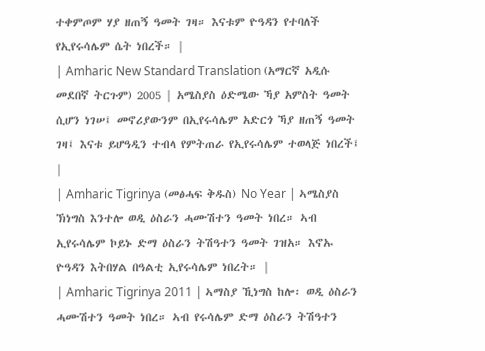ተቀምጦም ሃያ ዘጠኝ ዓመት ገዛ። እናቱም ዮዓዳን የተባለች የኢየሩሳሌም ሴት ነበረች። |
| Amharic New Standard Translation (አማርኛ አዲሱ መደበኛ ትርጉም) 2005 | አሜስያስ ዕድሜው ኻያ አምስት ዓመት ሲሆን ነገሠ፤ መኖሪያውንም በኢየሩሳሌም አድርጎ ኻያ ዘጠኝ ዓመት ገዛ፤ እናቱ ይሆዓዲን ተብላ የምትጠራ የኢየሩሳሌም ተወላጅ ነበረች፤ |
| Amharic Tigrinya (መፅሓፍ ቅዱስ) No Year | ኣሜስያስ ኽነግስ እንተሎ ወዲ ዕስራን ሓሙሽተን ዓመት ነበረ። ኣብ ኢየሩሳሌም ኮይኑ ድማ ዕስራን ትሽዓተን ዓመት ገዝአ። እኖኡ ዮዓዳን እትበሃል በዓልቲ ኢየሩሳሌም ነበረት። |
| Amharic Tigrinya 2011 | ኣማስያ ኺነግስ ከሎ፡ ወዲ ዕስራን ሓሙሽተን ዓመት ነበረ። ኣብ የሩሳሌም ድማ ዕስራን ትሽዓተን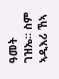ዓመት ገዝኤ። ስም ኣዲእሪ ኸኣ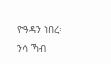ዮዓዳን ነበረ፡ ንሳ ኻብ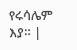የሩሳሌም እያ። |